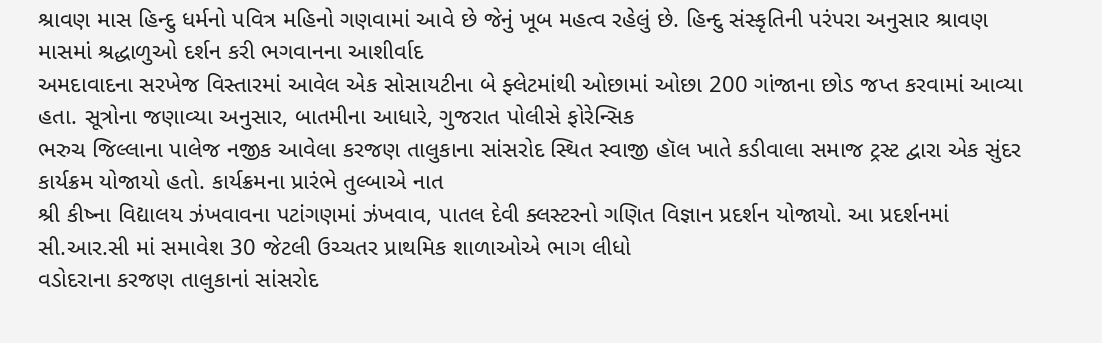શ્રાવણ માસ હિન્દુ ધર્મનો પવિત્ર મહિનો ગણવામાં આવે છે જેનું ખૂબ મહત્વ રહેલું છે. હિન્દુ સંસ્કૃતિની પરંપરા અનુસાર શ્રાવણ માસમાં શ્રદ્ધાળુઓ દર્શન કરી ભગવાનના આશીર્વાદ
અમદાવાદના સરખેજ વિસ્તારમાં આવેલ એક સોસાયટીના બે ફ્લેટમાંથી ઓછામાં ઓછા 200 ગાંજાના છોડ જપ્ત કરવામાં આવ્યા હતા. સૂત્રોના જણાવ્યા અનુસાર, બાતમીના આધારે, ગુજરાત પોલીસે ફોરેન્સિક
ભરુચ જિલ્લાના પાલેજ નજીક આવેલા કરજણ તાલુકાના સાંસરોદ સ્થિત સ્વાજી હૉલ ખાતે કડીવાલા સમાજ ટ્રસ્ટ દ્વારા એક સુંદર કાર્યક્રમ યોજાયો હતો. કાર્યક્રમના પ્રારંભે તુલ્બાએ નાત
શ્રી કીષ્ના વિદ્યાલય ઝંખવાવના પટાંગણમાં ઝંખવાવ, પાતલ દેવી ક્લસ્ટરનો ગણિત વિજ્ઞાન પ્રદર્શન યોજાયો. આ પ્રદર્શનમાં સી.આર.સી માં સમાવેશ 30 જેટલી ઉચ્ચતર પ્રાથમિક શાળાઓએ ભાગ લીધો
વડોદરાના કરજણ તાલુકાનાં સાંસરોદ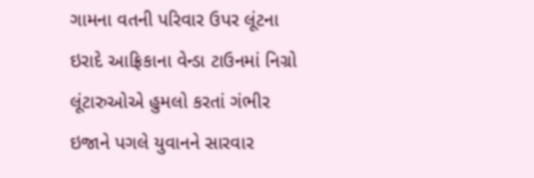ગામના વતની પરિવાર ઉપર લૂંટના ઇરાદે આફ્રિકાના વેન્ડા ટાઉનમાં નિગ્રો લૂંટારુઓએ હુમલો કરતાં ગંભીર ઇજાને પગલે યુવાનને સારવાર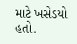માટે ખસેડયો હતો.